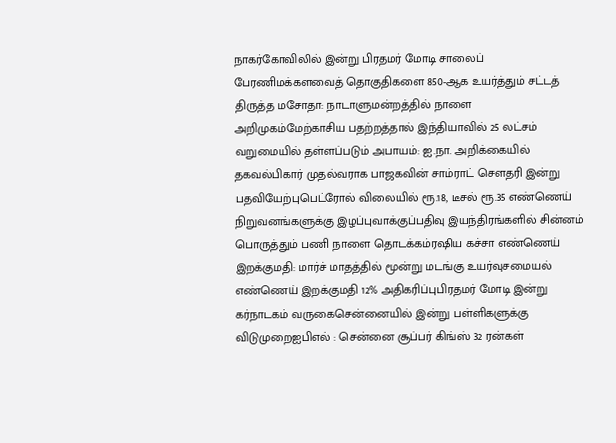நாகர்கோவிலில் இன்று பிரதமர் மோடி சாலைப் பேரணிமக்களவைத் தொகுதிகளை 850-ஆக உயர்த்தும் சட்டத் திருத்த மசோதா: நாடாளுமன்றத்தில் நாளை அறிமுகம்மேற்காசிய பதற்றத்தால் இந்தியாவில் 25 லட்சம் வறுமையில் தள்ளப்படும் அபாயம்: ஐ.நா. அறிக்கையில் தகவல்பிகார் முதல்வராக பாஜகவின் சாம்ராட் செளதரி இன்று பதவியேற்புபெட்ரோல் விலையில் ரூ.18, டீசல் ரூ.35 எண்ணெய் நிறுவனங்களுக்கு இழப்புவாக்குப்பதிவு இயந்திரங்களில் சின்னம் பொருத்தும் பணி நாளை தொடக்கம்ரஷிய கச்சா எண்ணெய் இறக்குமதி: மார்ச் மாதத்தில் மூன்று மடங்கு உயர்வுசமையல் எண்ணெய் இறக்குமதி 12% அதிகரிப்புபிரதமர் மோடி இன்று கர்நாடகம் வருகைசென்னையில் இன்று பள்ளிகளுக்கு விடுமுறைஐபிஎல் : சென்னை சூப்பர் கிங்ஸ் 32 ரன்கள்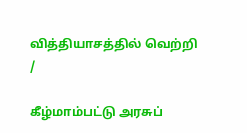வித்தியாசத்தில் வெற்றி
/

கீழ்மாம்பட்டு அரசுப்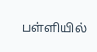பள்ளியில்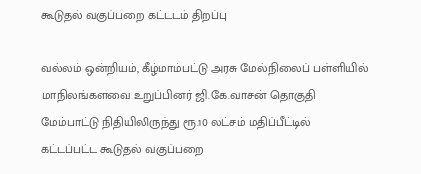கூடுதல் வகுப்பறை கட்டடம் திறப்பு

வல்லம் ஒன்றியம், கீழ்மாம்பட்டு அரசு மேல்நிலைப் பள்ளியில் மாநிலங்களவை உறுப்பினர் ஜி.கே.வாசன் தொகுதி மேம்பாட்டு நிதியிலிருந்து ரூ.10 லட்சம் மதிப்பீட்டில் கட்டப்பட்ட கூடுதல் வகுப்பறை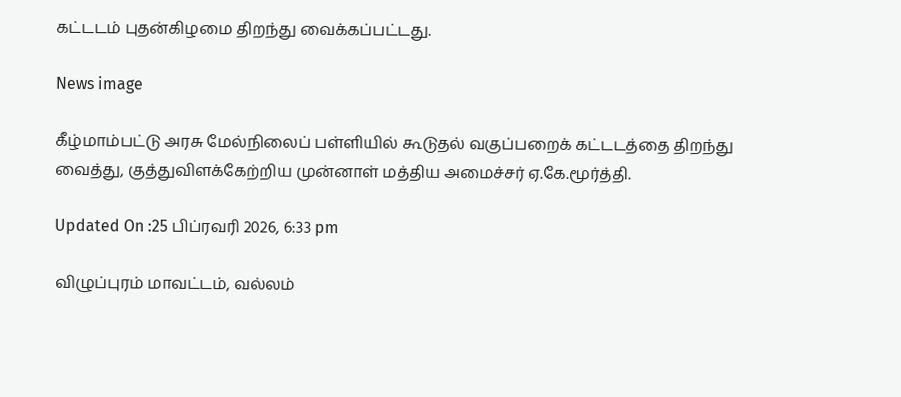கட்டடம் புதன்கிழமை திறந்து வைக்கப்பட்டது.

News image

கீழ்மாம்பட்டு அரசு மேல்நிலைப் பள்ளியில் கூடுதல் வகுப்பறைக் கட்டடத்தை திறந்து வைத்து, குத்துவிளக்கேற்றிய முன்னாள் மத்திய அமைச்சர் ஏ.கே.மூர்த்தி.

Updated On :25 பிப்ரவரி 2026, 6:33 pm

விழுப்புரம் மாவட்டம், வல்லம்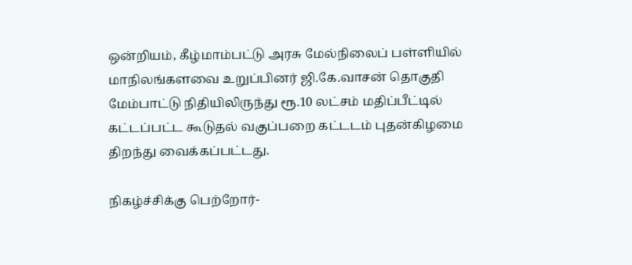ஒன்றியம், கீழ்மாம்பட்டு அரசு மேல்நிலைப் பள்ளியில் மாநிலங்களவை உறுப்பினர் ஜி.கே.வாசன் தொகுதி மேம்பாட்டு நிதியிலிருந்து ரூ.10 லட்சம் மதிப்பீட்டில் கட்டப்பட்ட கூடுதல் வகுப்பறை கட்டடம் புதன்கிழமை திறந்து வைக்கப்பட்டது.

நிகழ்ச்சிக்கு பெற்றோர்-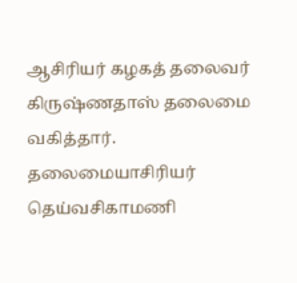ஆசிரியர் கழகத் தலைவர் கிருஷ்ணதாஸ் தலைமை வகித்தார். தலைமையாசிரியர் தெய்வசிகாமணி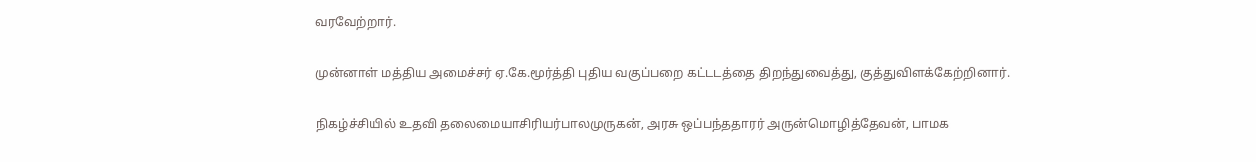வரவேற்றார்.

முன்னாள் மத்திய அமைச்சர் ஏ.கே.மூர்த்தி புதிய வகுப்பறை கட்டடத்தை திறந்துவைத்து, குத்துவிளக்கேற்றினார்.

நிகழ்ச்சியில் உதவி தலைமையாசிரியர்பாலமுருகன், அரசு ஒப்பந்ததாரர் அருன்மொழித்தேவன், பாமக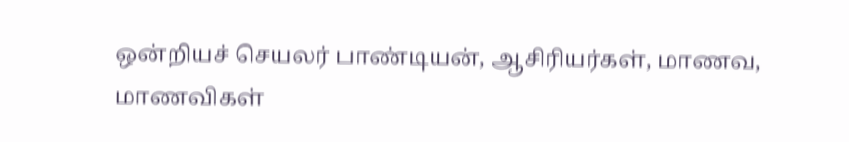ஒன்றியச் செயலர் பாண்டியன், ஆசிரியர்கள், மாணவ, மாணவிகள்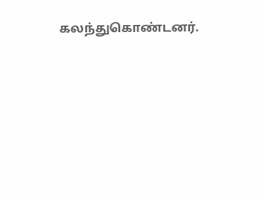கலந்துகொண்டனர்.